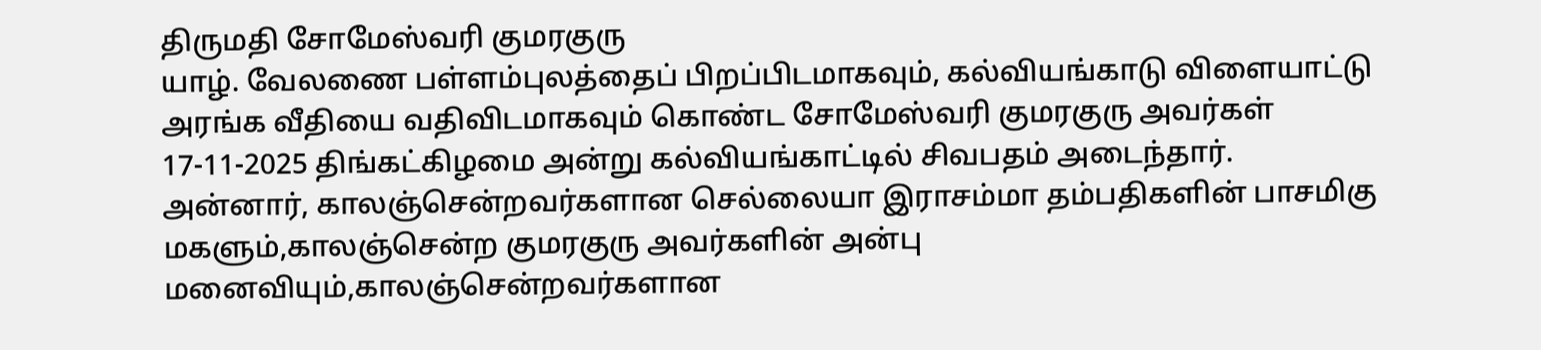திருமதி சோமேஸ்வரி குமரகுரு
யாழ். வேலணை பள்ளம்புலத்தைப் பிறப்பிடமாகவும், கல்வியங்காடு விளையாட்டு அரங்க வீதியை வதிவிடமாகவும் கொண்ட சோமேஸ்வரி குமரகுரு அவர்கள் 17-11-2025 திங்கட்கிழமை அன்று கல்வியங்காட்டில் சிவபதம் அடைந்தார்.
அன்னார், காலஞ்சென்றவர்களான செல்லையா இராசம்மா தம்பதிகளின் பாசமிகு மகளும்,காலஞ்சென்ற குமரகுரு அவர்களின் அன்பு மனைவியும்,காலஞ்சென்றவர்களான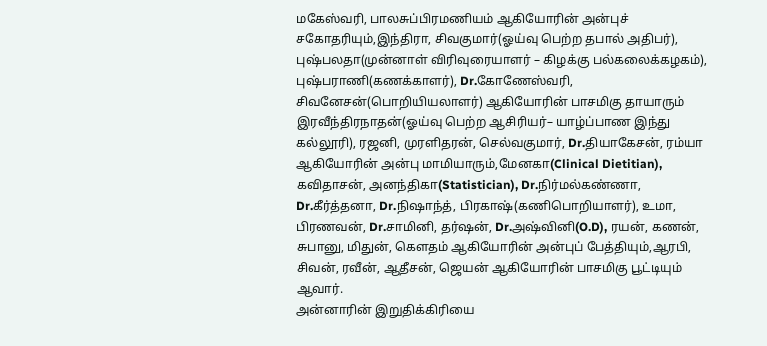மகேஸ்வரி, பாலசுப்பிரமணியம் ஆகியோரின் அன்புச் சகோதரியும்,இந்திரா, சிவகுமார்(ஓய்வு பெற்ற தபால் அதிபர்), புஷ்பலதா(முன்னாள் விரிவுரையாளர் – கிழக்கு பல்கலைக்கழகம்), புஷ்பராணி(கணக்காளர்), Dr.கோணேஸ்வரி, சிவனேசன்(பொறியியலாளர்) ஆகியோரின் பாசமிகு தாயாரும்
இரவீந்திரநாதன்(ஓய்வு பெற்ற ஆசிரியர்– யாழ்ப்பாண இந்து கல்லூரி), ரஜனி, முரளிதரன், செல்வகுமார், Dr.தியாகேசன், ரம்யா ஆகியோரின் அன்பு மாமியாரும்,மேனகா(Clinical Dietitian), கவிதாசன், அனந்திகா(Statistician), Dr.நிர்மல்கண்ணா, Dr.கீர்த்தனா, Dr.நிஷாந்த், பிரகாஷ்(கணிபொறியாளர்), உமா, பிரணவன், Dr.சாமினி, தர்ஷன், Dr.அஷ்வினி(O.D), ரயன், கணன், சுபானு, மிதுன், கௌதம் ஆகியோரின் அன்புப் பேத்தியும்,ஆரபி, சிவன், ரவீன், ஆதீசன், ஜெயன் ஆகியோரின் பாசமிகு பூட்டியும் ஆவார்.
அன்னாரின் இறுதிக்கிரியை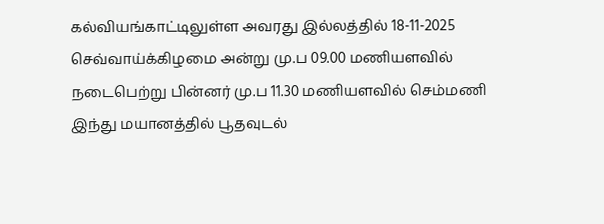கல்வியங்காட்டிலுள்ள அவரது இல்லத்தில் 18-11-2025 செவ்வாய்க்கிழமை அன்று மு.ப 09.00 மணியளவில் நடைபெற்று பின்னர் மு.ப 11.30 மணியளவில் செம்மணி இந்து மயானத்தில் பூதவுடல்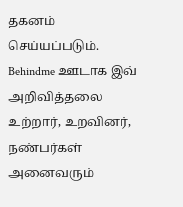தகனம் செய்யப்படும்.
Behindme ஊடாக இவ் அறிவித்தலை உற்றார், உறவினர், நண்பர்கள் அனைவரும்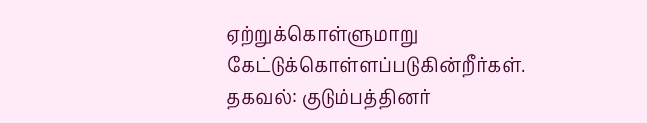ஏற்றுக்கொள்ளுமாறு கேட்டுக்கொள்ளப்படுகின்றீர்கள்.
தகவல்: குடும்பத்தினர்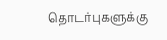தொடர்புகளுக்கு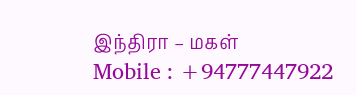இந்திரா – மகள்
Mobile : +94777447922